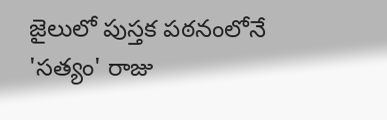జైలులో పుస్తక పఠనంలోనే 'సత్యం' రాజు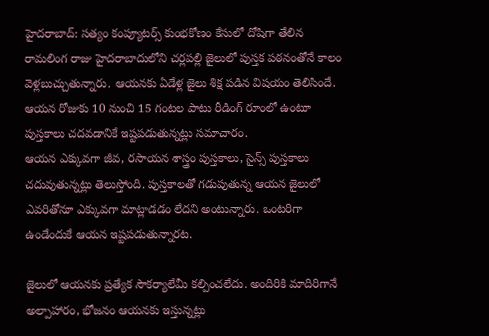హైదరాబాద్: సత్యం కంప్యూటర్స్ కుంభకోణం కేసులో దోషిగా తేలిన రామలింగ రాజు హైదరాబాదులోని చర్లపల్లి జైలులో పుస్తక పఠనంతోనే కాలం వెళ్లబుచ్చుతున్నారు. ఆయనకు ఏడేళ్ల జైలు శిక్ష పడిన విషయం తెలిసిందే. ఆయన రోజుకు 10 నుంచి 15 గంటల పాటు రీడింగ్ రూంలో ఉంటూ పుస్తకాలు చదవడానికే ఇష్టపడుతున్నట్లు సమాచారం.
ఆయన ఎక్కువగా జీవ, రసాయన శాస్త్రం పుస్తకాలు, సైన్స్ పుస్తకాలు చదువుతున్నట్లు తెలుస్తోంది. పుస్తకాలతో గడుపుతున్న ఆయన జైలులో ఎవరితోనూ ఎక్కువగా మాట్లాడడం లేదని అంటున్నారు. ఒంటరిగా ఉండేందుకే ఆయన ఇష్టపడుతున్నారట.

జైలులో ఆయనకు ప్రత్యేక సౌకర్యాలేమీ కల్పించలేదు. అందిరికి మాదిరిగానే అల్పాహారం, భోజనం ఆయనకు ఇస్తున్నట్లు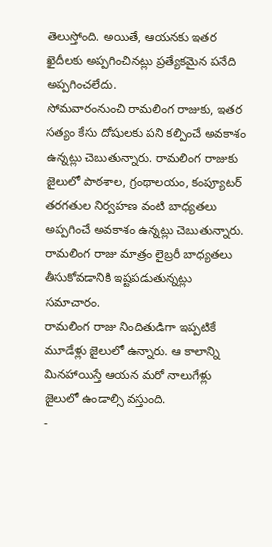తెలుస్తోంది. అయితే, ఆయనకు ఇతర ఖైదీలకు అప్పగించినట్లు ప్రత్యేకమైన పనేది అప్పగించలేదు.
సోమవారంనుంచి రామలింగ రాజుకు, ఇతర సత్యం కేసు దోషులకు పని కల్పించే అవకాశం ఉన్నట్లు చెబుతున్నారు. రామలింగ రాజుకు జైలులో పాఠశాల, గ్రంథాలయం, కంప్యూటర్ తరగతుల నిర్వహణ వంటి బాధ్యతలు అప్పగించే అవకాశం ఉన్నట్లు చెబుతున్నారు. రామలింగ రాజు మాత్రం లైబ్రరీ బాధ్యతలు తీసుకోవడానికి ఇష్టపడుతున్నట్లు సమాచారం.
రామలింగ రాజు నిందితుడిగా ఇప్పటికే మూడేళ్లు జైలులో ఉన్నారు. ఆ కాలాన్ని మినహాయిస్తే ఆయన మరో నాలుగేళ్లు జైలులో ఉండాల్సి వస్తుంది.
-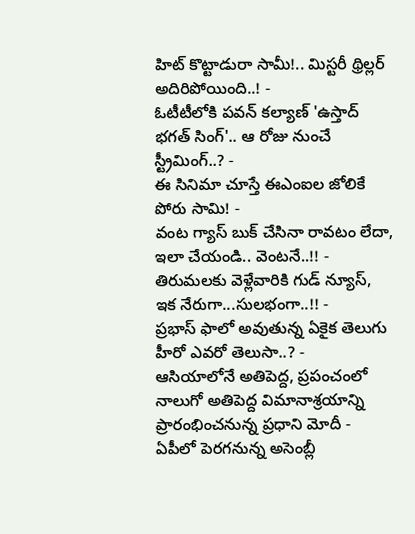హిట్ కొట్టాడురా సామీ!.. మిస్టరీ థ్రిల్లర్ అదిరిపోయింది..! -
ఓటీటీలోకి పవన్ కల్యాణ్ 'ఉస్తాద్ భగత్ సింగ్'.. ఆ రోజు నుంచే స్ట్రీమింగ్..? -
ఈ సినిమా చూస్తే ఈఎంఐల జోలికే పోరు సామి! -
వంట గ్యాస్ బుక్ చేసినా రావటం లేదా, ఇలా చేయండి.. వెంటనే..!! -
తిరుమలకు వెళ్లేవారికి గుడ్ న్యూస్, ఇక నేరుగా...సులభంగా..!! -
ప్రభాస్ ఫాలో అవుతున్న ఏకైక తెలుగు హీరో ఎవరో తెలుసా..? -
ఆసియాలోనే అతిపెద్ద, ప్రపంచంలో నాలుగో అతిపెద్ద విమానాశ్రయాన్ని ప్రారంభించనున్న ప్రధాని మోదీ -
ఏపీలో పెరగనున్న అసెంబ్లీ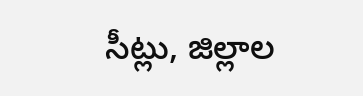సీట్లు, జిల్లాల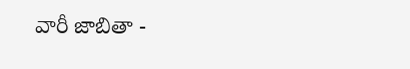వారీ జాబితా -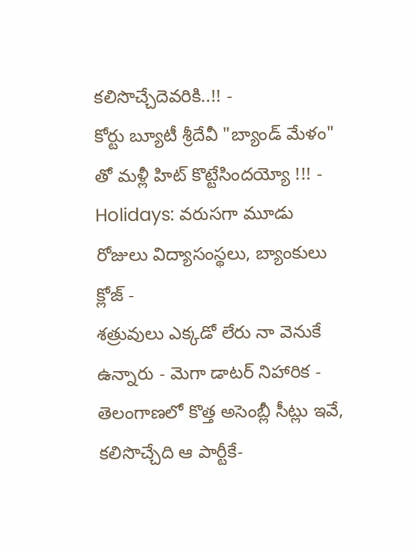కలిసొచ్చేదెవరికి..!! -
కోర్టు బ్యూటీ శ్రీదేవీ "బ్యాండ్ మేళం" తో మళ్లీ హిట్ కొట్టేసిందయ్యో !!! -
Holidays: వరుసగా మూడు రోజులు విద్యాసంస్థలు, బ్యాంకులు క్లోజ్ -
శత్రువులు ఎక్కడో లేరు నా వెనుకే ఉన్నారు - మెగా డాటర్ నిహారిక -
తెలంగాణలో కొత్త అసెంబ్లీ సీట్లు ఇవే, కలిసొచ్చేది ఆ పార్టీకే-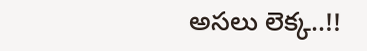అసలు లెక్క..!!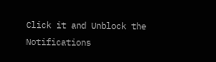Click it and Unblock the Notifications